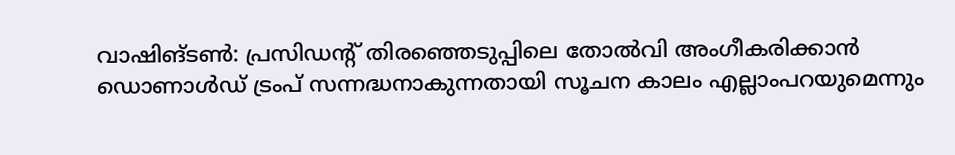വാഷിങ്ടൺ: പ്രസിഡന്റ് തിരഞ്ഞെടുപ്പിലെ തോൽവി അംഗീകരിക്കാൻ ഡൊണാൾഡ് ട്രംപ് സന്നദ്ധനാകുന്നതായി സൂചന കാലം എല്ലാംപറയുമെന്നും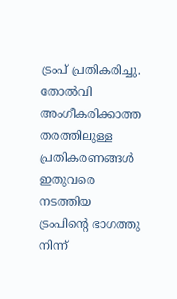ട്രംപ് പ്രതികരിച്ചു. തോൽവി അംഗീകരിക്കാത്ത തരത്തിലുള്ള പ്രതികരണങ്ങൾ ഇതുവരെ നടത്തിയ ട്രംപിന്റെ ഭാഗത്തു നിന്ന്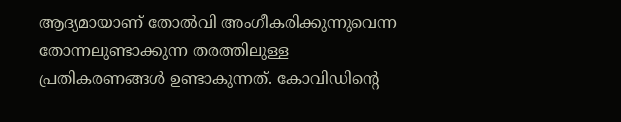ആദ്യമായാണ് തോൽവി അംഗീകരിക്കുന്നുവെന്ന തോന്നലുണ്ടാക്കുന്ന തരത്തിലുള്ള പ്രതികരണങ്ങൾ ഉണ്ടാകുന്നത്. കോവിഡിന്റെ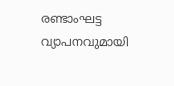രണ്ടാംഘട്ട വ്യാപനവുമായി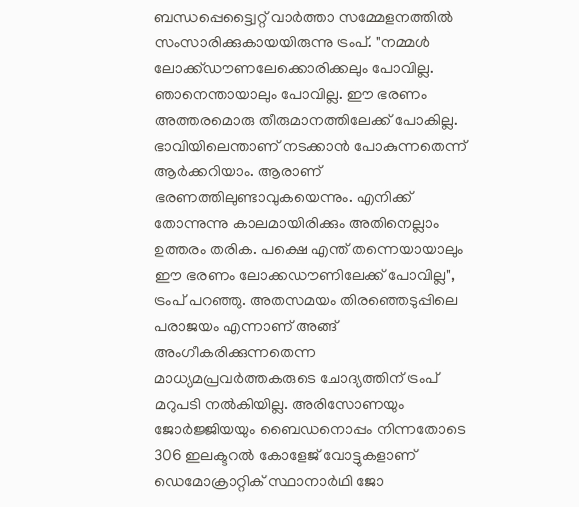ബന്ധപ്പെട്ട്വൈറ്റ് വാർത്താ സമ്മേളനത്തിൽ സംസാരിക്കുകായയിരുന്നു ട്രംപ്. "നമ്മൾ ലോക്ക്ഡൗണലേക്കൊരിക്കലും പോവില്ല. ഞാനെന്തായാലും പോവില്ല. ഈ ഭരണം അത്തരമൊരു തീരുമാനത്തിലേക്ക് പോകില്ല. ഭാവിയിലെന്താണ് നടക്കാൻ പോകുന്നതെന്ന് ആർക്കറിയാം. ആരാണ് ഭരണത്തിലുണ്ടാവുകയെന്നും. എനിക്ക് തോന്നുന്നു കാലമായിരിക്കും അതിനെല്ലാം ഉത്തരം തരിക. പക്ഷെ എന്ത് തന്നെയായാലും ഈ ഭരണം ലോക്കഡൗണിലേക്ക് പോവില്ല", ട്രംപ് പറഞ്ഞു. അതസമയം തിരഞ്ഞെടുപ്പിലെ പരാജയം എന്നാണ് അങ്ങ് അംഗീകരിക്കുന്നതെന്ന മാധ്യമപ്രവർത്തകരുടെ ചോദ്യത്തിന് ട്രംപ് മറുപടി നൽകിയില്ല. അരിസോണയും ജോർജ്ജിയയും ബൈഡനൊപ്പം നിന്നതോടെ 306 ഇലക്ടറൽ കോളേജ് വോട്ടുകളാണ് ഡെമോക്രാറ്റിക് സ്ഥാനാർഥി ജോ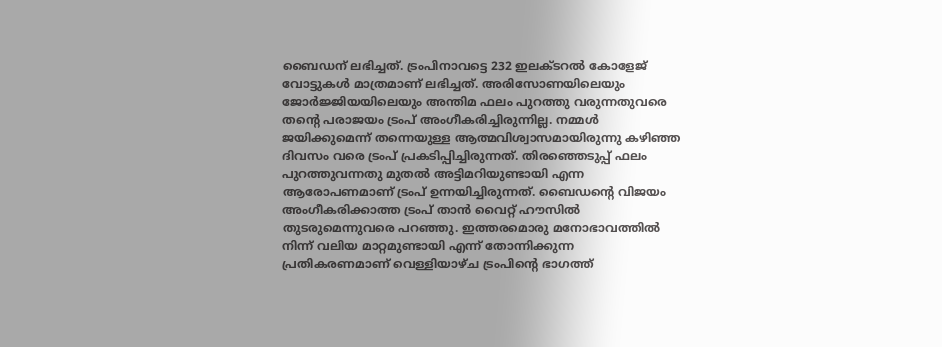ബൈഡന് ലഭിച്ചത്. ട്രംപിനാവട്ടെ 232 ഇലക്ടറൽ കോളേജ് വോട്ടുകൾ മാത്രമാണ് ലഭിച്ചത്. അരിസോണയിലെയും ജോർജ്ജിയയിലെയും അന്തിമ ഫലം പുറത്തു വരുന്നതുവരെ തന്റെ പരാജയം ട്രംപ് അംഗീകരിച്ചിരുന്നില്ല. നമ്മൾ ജയിക്കുമെന്ന് തന്നെയുള്ള ആത്മവിശ്വാസമായിരുന്നു കഴിഞ്ഞ ദിവസം വരെ ട്രംപ് പ്രകടിപ്പിച്ചിരുന്നത്. തിരഞ്ഞെടുപ്പ് ഫലം പുറത്തുവന്നതു മുതൽ അട്ടിമറിയുണ്ടായി എന്ന ആരോപണമാണ് ട്രംപ് ഉന്നയിച്ചിരുന്നത്. ബൈഡന്റെ വിജയം അംഗീകരിക്കാത്ത ട്രംപ് താൻ വൈറ്റ് ഹൗസിൽ തുടരുമെന്നുവരെ പറഞ്ഞു. ഇത്തരമൊരു മനോഭാവത്തിൽ നിന്ന് വലിയ മാറ്റമുണ്ടായി എന്ന് തോന്നിക്കുന്ന പ്രതികരണമാണ് വെള്ളിയാഴ്ച ട്രംപിന്റെ ഭാഗത്ത്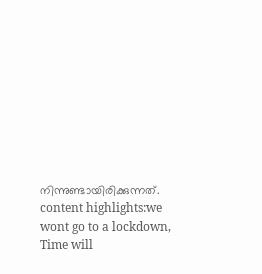നിന്നുണ്ടായിരിക്കുന്നത്. content highlights:we wont go to a lockdown, Time will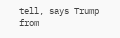tell, says Trump
from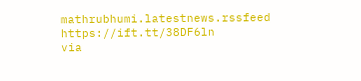mathrubhumi.latestnews.rssfeed https://ift.tt/38DF6ln
via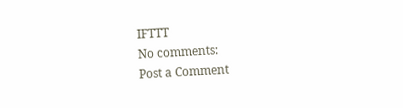IFTTT
No comments:
Post a Comment